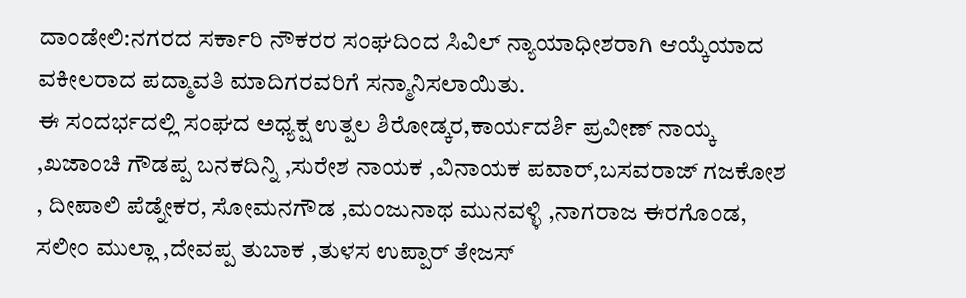ದಾಂಡೇಲಿ:ನಗರದ ಸರ್ಕಾರಿ ನೌಕರರ ಸಂಘದಿಂದ ಸಿವಿಲ್ ನ್ಯಾಯಾಧೀಶರಾಗಿ ಆಯ್ಕೆಯಾದ ವಕೀಲರಾದ ಪದ್ಮಾವತಿ ಮಾದಿಗರವರಿಗೆ ಸನ್ಮಾನಿಸಲಾಯಿತು.
ಈ ಸಂದರ್ಭದಲ್ಲಿ ಸಂಘದ ಅಧ್ಯಕ್ಷ ಉತ್ಪಲ ಶಿರೋಡ್ಕರ,ಕಾರ್ಯದರ್ಶಿ ಪ್ರವೀಣ್ ನಾಯ್ಕ ,ಖಜಾಂಚಿ ಗೌಡಪ್ಪ ಬನಕದಿನ್ನಿ ,ಸುರೇಶ ನಾಯಕ ,ವಿನಾಯಕ ಪವಾರ್,ಬಸವರಾಜ್ ಗಜಕೋಶ , ದೀಪಾಲಿ ಪೆಡ್ನೇಕರ, ಸೋಮನಗೌಡ ,ಮಂಜುನಾಥ ಮುನವಳ್ಳಿ ,ನಾಗರಾಜ ಈರಗೊಂಡ, ಸಲೀಂ ಮುಲ್ಲಾ ,ದೇವಪ್ಪ ತುಬಾಕ ,ತುಳಸ ಉಪ್ಪಾರ್ ತೇಜಸ್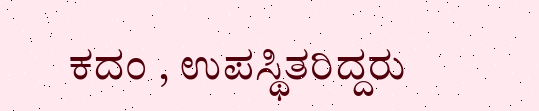ಕದಂ , ಉಪಸ್ಥಿತರಿದ್ದರು